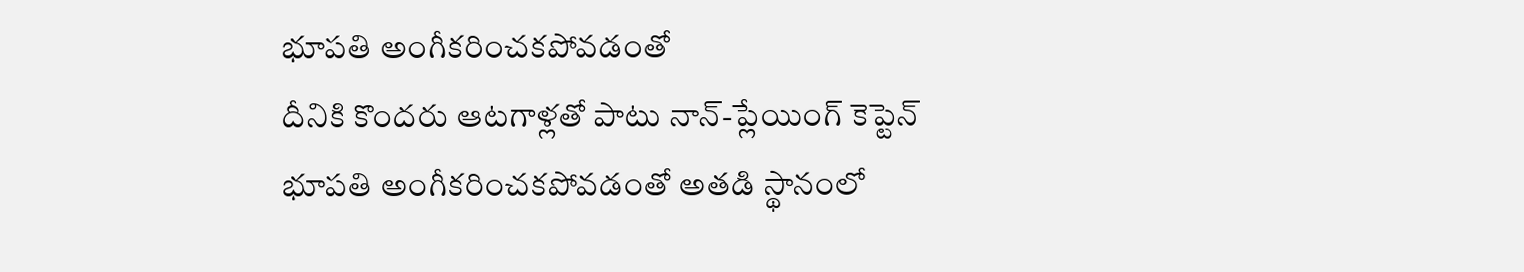భూపతి అంగీకరించకపోవడంతో
దీనికి కొందరు ఆటగాళ్లతో పాటు నాన్-ప్లేయింగ్ కెప్టెన్ భూపతి అంగీకరించకపోవడంతో అతడి స్థానంలో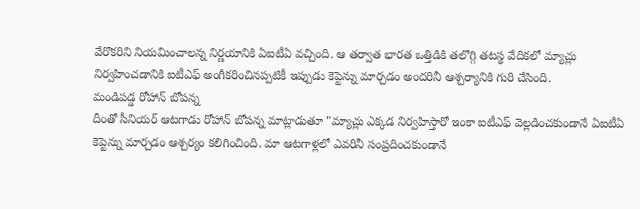వేరొకరిని నియమించాలన్న నిర్ణయానికి ఏఐటీఏ వచ్చింది. ఆ తర్వాత భారత ఒత్తిడికి తలొగ్గి తటస్థ వేదికలో మ్యాచ్లు నిర్వహించడానికి ఐటీఎఫ్ అంగీకరించినప్పటికీ ఇప్పుడు కెప్టెన్ను మార్చడం అందరినీ ఆశ్చర్యానికి గురి చేసింది.
మండిపడ్డ రోహాన్ బోపన్న
దీంతో సీనియర్ ఆటగాడు రోహాన్ బోపన్న మాట్లాడుతూ "మ్యాచ్లు ఎక్కడ నిర్వహిస్తారో ఇంకా ఐటీఎఫ్ వెల్లడించకుండానే ఏఐటీఏ కెప్టెన్ను మార్చడం ఆశ్చర్యం కలిగించింది. మా ఆటగాళ్లలో ఎవరినీ సంప్రదించకుండానే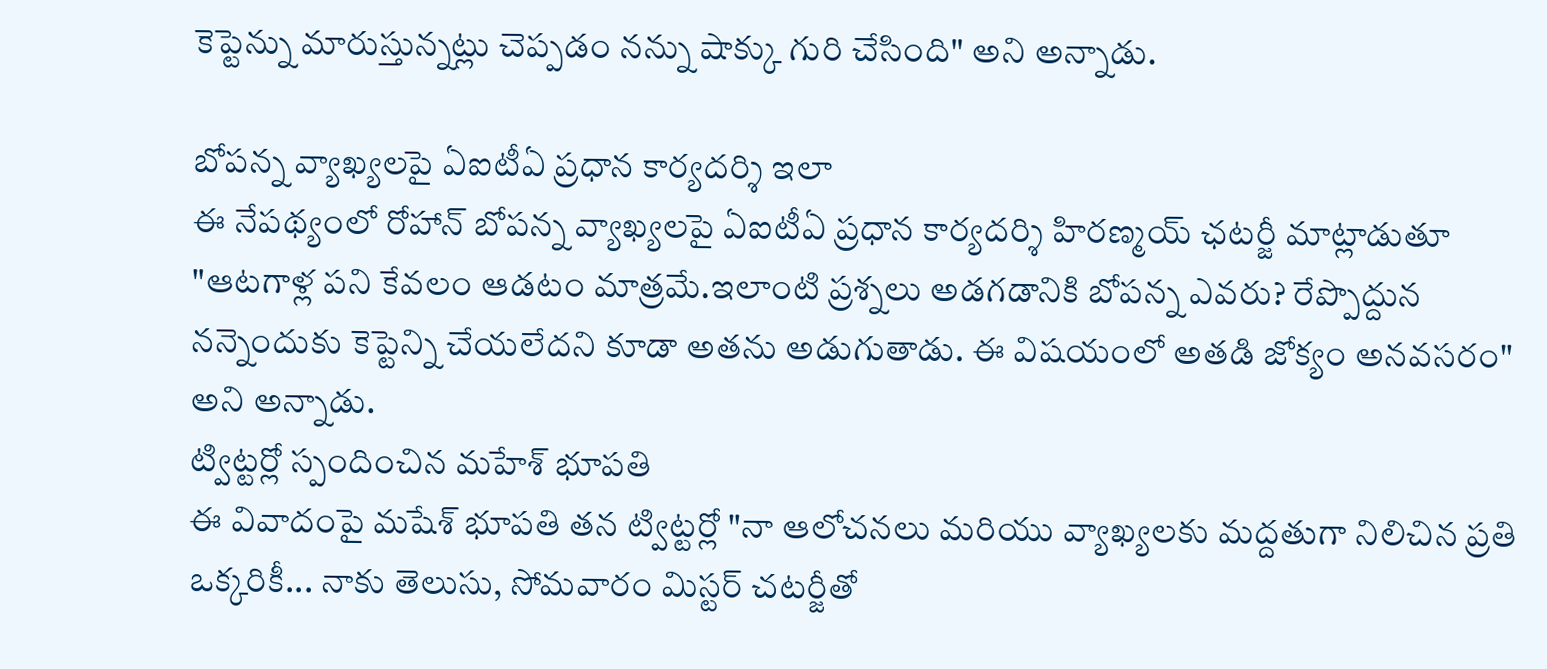కెప్టెన్ను మారుస్తున్నట్లు చెప్పడం నన్ను షాక్కు గురి చేసింది" అని అన్నాడు.

బోపన్న వ్యాఖ్యలపై ఏఐటీఏ ప్రధాన కార్యదర్శి ఇలా
ఈ నేపథ్యంలో రోహాన్ బోపన్న వ్యాఖ్యలపై ఏఐటీఏ ప్రధాన కార్యదర్శి హిరణ్మయ్ ఛటర్జీ మాట్లాడుతూ "ఆటగాళ్ల పని కేవలం ఆడటం మాత్రమే.ఇలాంటి ప్రశ్నలు అడగడానికి బోపన్న ఎవరు? రేప్పొద్దున నన్నెందుకు కెప్టెన్ని చేయలేదని కూడా అతను అడుగుతాడు. ఈ విషయంలో అతడి జోక్యం అనవసరం" అని అన్నాడు.
ట్విట్టర్లో స్పందించిన మహేశ్ భూపతి
ఈ వివాదంపై మషేశ్ భూపతి తన ట్విట్టర్లో "నా ఆలోచనలు మరియు వ్యాఖ్యలకు మద్దతుగా నిలిచిన ప్రతి ఒక్కరికీ... నాకు తెలుసు, సోమవారం మిస్టర్ చటర్జీతో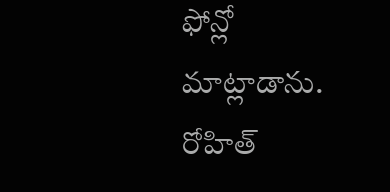ఫోన్లో మాట్లాడాను. రోహిత్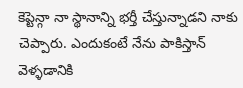కెప్టెన్గా నా స్థానాన్ని భర్తీ చేస్తున్నాడని నాకు చెప్పారు. ఎందుకంటే నేను పాకిస్తాన్ వెళ్ళడానికి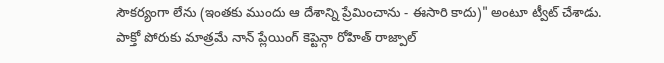సౌకర్యంగా లేను (ఇంతకు ముందు ఆ దేశాన్ని ప్రేమించాను - ఈసారి కాదు)" అంటూ ట్వీట్ చేశాడు. పాక్తో పోరుకు మాత్రమే నాన్ ప్లేయింగ్ కెప్టెన్గా రోహిత్ రాజ్పాల్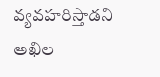వ్యవహరిస్తాడని అఖిల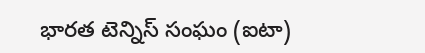భారత టెన్నిస్ సంఘం (ఐటా)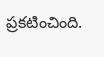ప్రకటించింది.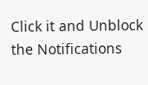Click it and Unblock the Notifications